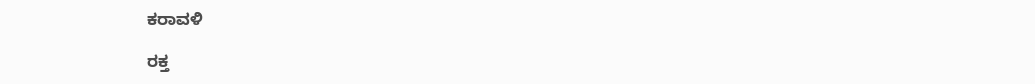ಕರಾವಳಿ

ರಕ್ತ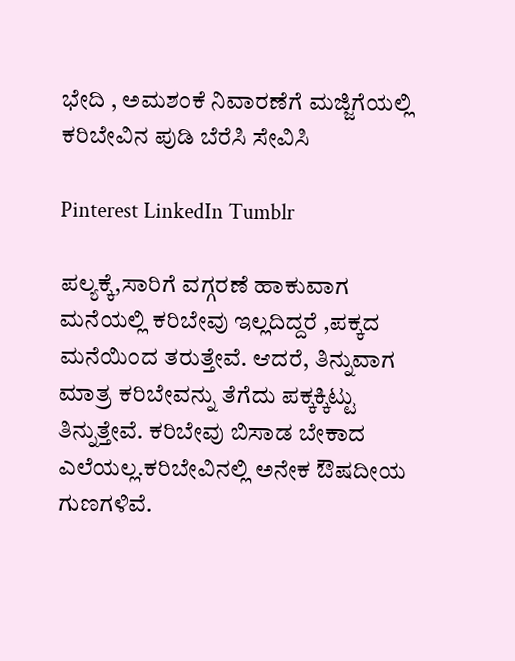ಭೇದಿ , ಅಮಶಂಕೆ ನಿವಾರಣೆಗೆ ಮಜ್ಜಿಗೆಯಲ್ಲಿ ಕರಿಬೇವಿನ ಪುಡಿ ಬೆರೆಸಿ ಸೇವಿಸಿ

Pinterest LinkedIn Tumblr

ಪಲ್ಯಕ್ಕೆ,ಸಾರಿಗೆ ವಗ್ಗರಣೆ ಹಾಕುವಾಗ ಮನೆಯಲ್ಲಿ ಕರಿಬೇವು ಇಲ್ಲದಿದ್ದರೆ ,ಪಕ್ಕದ ಮನೆಯಿಂದ ತರುತ್ತೇವೆ. ಆದರೆ, ತಿನ್ನುವಾಗ ಮಾತ್ರ ಕರಿಬೇವನ್ನು ತೆಗೆದು ಪಕ್ಕಕ್ಕಿಟ್ಟು ತಿನ್ನುತ್ತೇವೆ. ಕರಿಬೇವು ಬಿಸಾಡ ಬೇಕಾದ ಎಲೆಯಲ್ಲ.ಕರಿಬೇವಿನಲ್ಲಿ ಅನೇಕ ಔಷದೀಯ ಗುಣಗಳಿವೆ.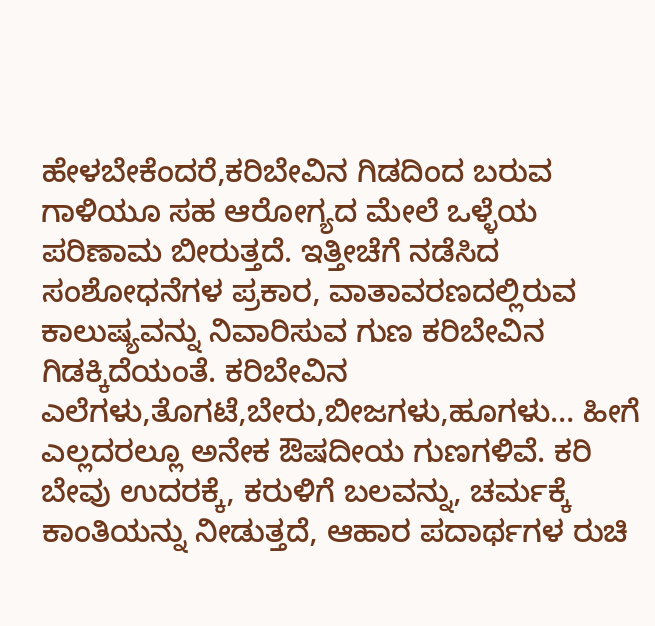ಹೇಳಬೇಕೆಂದರೆ,ಕರಿಬೇವಿನ ಗಿಡದಿಂದ ಬರುವ ಗಾಳಿಯೂ ಸಹ ಆರೋಗ್ಯದ ಮೇಲೆ ಒಳ್ಳೆಯ ಪರಿಣಾಮ ಬೀರುತ್ತದೆ. ಇತ್ತೀಚೆಗೆ ನಡೆಸಿದ ಸಂಶೋಧನೆಗಳ ಪ್ರಕಾರ, ವಾತಾವರಣದಲ್ಲಿರುವ ಕಾಲುಷ್ಯವನ್ನು ನಿವಾರಿಸುವ ಗುಣ ಕರಿಬೇವಿನ ಗಿಡಕ್ಕಿದೆಯಂತೆ. ಕರಿಬೇವಿನ ಎಲೆಗಳು,ತೊಗಟೆ,ಬೇರು,ಬೀಜಗಳು,ಹೂಗಳು… ಹೀಗೆ ಎಲ್ಲದರಲ್ಲೂ ಅನೇಕ ಔಷದೀಯ ಗುಣಗಳಿವೆ. ಕರಿ ಬೇವು ಉದರಕ್ಕೆ, ಕರುಳಿಗೆ ಬಲವನ್ನು, ಚರ್ಮಕ್ಕೆ ಕಾಂತಿಯನ್ನು ನೀಡುತ್ತದೆ, ಆಹಾರ ಪದಾರ್ಥಗಳ ರುಚಿ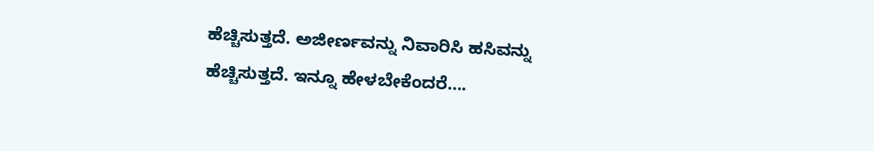ಹೆಚ್ಚಿಸುತ್ತದೆ. ಅಜೀರ್ಣವನ್ನು ನಿವಾರಿಸಿ ಹಸಿವನ್ನು ಹೆಚ್ಚಿಸುತ್ತದೆ. ಇನ್ನೂ ಹೇಳಬೇಕೆಂದರೆ….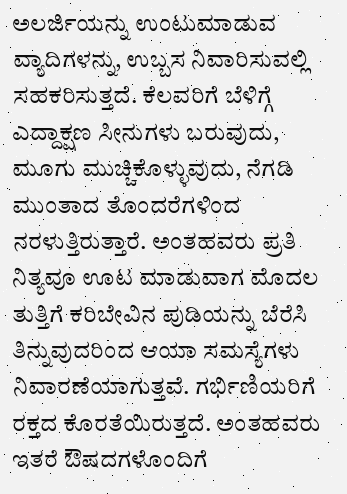ಅಲರ್ಜಿಯನ್ನು ಉಂಟುಮಾಡುವ ವ್ಯಾದಿಗಳನ್ನು, ಉಬ್ಬಸ ನಿವಾರಿಸುವಲ್ಲಿ ಸಹಕರಿಸುತ್ತದೆ. ಕೆಲವರಿಗೆ ಬೆಳಿಗ್ಗೆ ಎದ್ದಾಕ್ಷಣ ಸೀನುಗಳು ಬರುವುದು, ಮೂಗು ಮುಚ್ಚಿಕೊಳ್ಳುವುದು, ನೆಗಡಿ ಮುಂತಾದ ತೊಂದರೆಗಳಿಂದ ನರಳುತ್ತಿರುತ್ತಾರೆ. ಅಂತಹವರು ಪ್ರತಿ ನಿತ್ಯವೂ ಊಟ ಮಾಡುವಾಗ ಮೊದಲ ತುತ್ತಿಗೆ ಕರಿಬೇವಿನ ಪುಡಿಯನ್ನು ಬೆರೆಸಿ ತಿನ್ನುವುದರಿಂದ ಆಯಾ ಸಮಸ್ಯೆಗಳು ನಿವಾರಣೆಯಾಗುತ್ತವೆ. ಗರ್ಭಿಣಿಯರಿಗೆ ರಕ್ತದ ಕೊರತೆಯಿರುತ್ತದೆ. ಅಂತಹವರು ಇತರೆ ಔಷದಗಳೊಂದಿಗೆ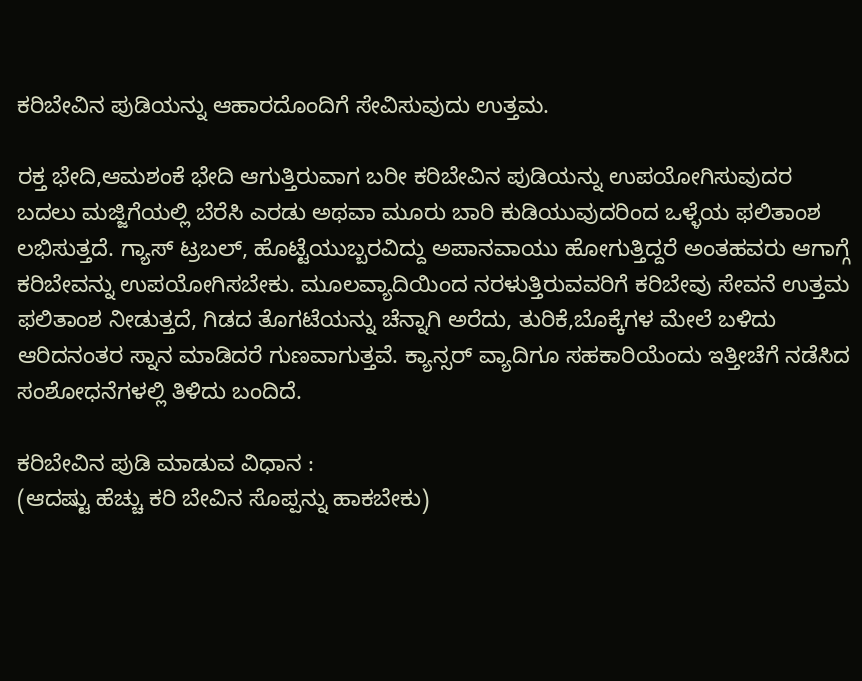ಕರಿಬೇವಿನ ಪುಡಿಯನ್ನು ಆಹಾರದೊಂದಿಗೆ ಸೇವಿಸುವುದು ಉತ್ತಮ.

ರಕ್ತ ಭೇದಿ,ಆಮಶಂಕೆ ಭೇದಿ ಆಗುತ್ತಿರುವಾಗ ಬರೀ ಕರಿಬೇವಿನ ಪುಡಿಯನ್ನು ಉಪಯೋಗಿಸುವುದರ ಬದಲು ಮಜ್ಜಿಗೆಯಲ್ಲಿ ಬೆರೆಸಿ ಎರಡು ಅಥವಾ ಮೂರು ಬಾರಿ ಕುಡಿಯುವುದರಿಂದ ಒಳ್ಳೆಯ ಫಲಿತಾಂಶ ಲಭಿಸುತ್ತದೆ. ಗ್ಯಾಸ್ ಟ್ರಬಲ್, ಹೊಟ್ಟೆಯುಬ್ಬರವಿದ್ದು ಅಪಾನವಾಯು ಹೋಗುತ್ತಿದ್ದರೆ ಅಂತಹವರು ಆಗಾಗ್ಗೆ ಕರಿಬೇವನ್ನು ಉಪಯೋಗಿಸಬೇಕು. ಮೂಲವ್ಯಾದಿಯಿಂದ ನರಳುತ್ತಿರುವವರಿಗೆ ಕರಿಬೇವು ಸೇವನೆ ಉತ್ತಮ ಫಲಿತಾಂಶ ನೀಡುತ್ತದೆ, ಗಿಡದ ತೊಗಟೆಯನ್ನು ಚೆನ್ನಾಗಿ ಅರೆದು, ತುರಿಕೆ,ಬೊಕ್ಕೆಗಳ ಮೇಲೆ ಬಳಿದು ಆರಿದನಂತರ ಸ್ನಾನ ಮಾಡಿದರೆ ಗುಣವಾಗುತ್ತವೆ. ಕ್ಯಾನ್ಸರ್ ವ್ಯಾದಿಗೂ ಸಹಕಾರಿಯೆಂದು ಇತ್ತೀಚೆಗೆ ನಡೆಸಿದ ಸಂಶೋಧನೆಗಳಲ್ಲಿ ತಿಳಿದು ಬಂದಿದೆ.

ಕರಿಬೇವಿನ ಪುಡಿ ಮಾಡುವ ವಿಧಾನ :
(ಆದಷ್ಟು ಹೆಚ್ಚು ಕರಿ ಬೇವಿನ ಸೊಪ್ಪನ್ನು ಹಾಕಬೇಕು)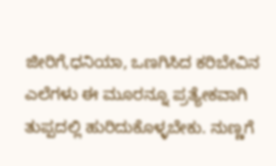ಜೀರಿಗೆ,ಧನಿಯಾ, ಒಣಗಿಸಿದ ಕರಿಬೇವಿನ ಎಲೆಗಳು ಈ ಮೂರನ್ನೂ ಪ್ರತ್ಯೇಕವಾಗಿ ತುಪ್ಪದಲ್ಲಿ ಹುರಿದುಕೊಳ್ಳಬೇಕು. ನುಣ್ಣಗೆ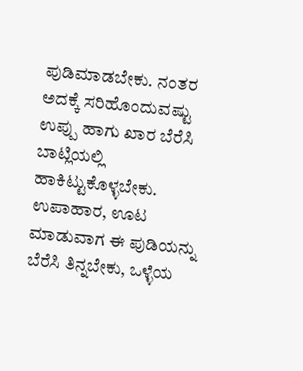ಪುಡಿಮಾಡಬೇಕು. ನಂತರ ಅದಕ್ಕೆ ಸರಿಹೊಂದುವಷ್ಟು ಉಪ್ಪು ಹಾಗು ಖಾರ ಬೆರೆಸಿ ಬಾಟ್ಲಿಯಲ್ಲಿ ಹಾಕಿಟ್ಟುಕೊಳ್ಳಬೇಕು. ಉಪಾಹಾರ, ಊಟ ಮಾಡುವಾಗ ಈ ಪುಡಿಯನ್ನು ಬೆರೆಸಿ ತಿನ್ನಬೇಕು, ಒಳ್ಳೆಯ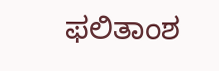ಫಲಿತಾಂಶ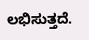ಲಭಿಸುತ್ತದೆ.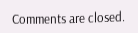Comments are closed.